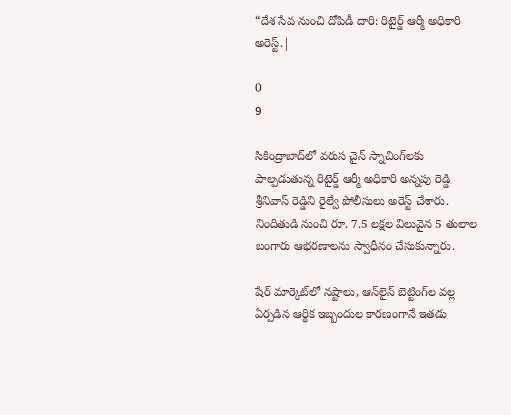“దేశ సేవ నుంచి దోపిడీ దారి: రిటైర్డ్ ఆర్మీ అధికారి అరెస్ట్.|

0
9

సికింద్రాబాద్‌లో వరుస చైన్ స్నాచింగ్‌లకు పాల్పడుతున్న రిటైర్డ్ ఆర్మీ అధికారి అన్నపు రెడ్డి శ్రీనివాస్ రెడ్డిని రైల్వే పోలీసులు అరెస్ట్ చేశారు. నిందితుడి నుంచి రూ. 7.5 లక్షల విలువైన 5 తులాల బంగారు ఆభరణాలను స్వాధీనం చేసుకున్నారు.

షేర్ మార్కెట్‌లో నష్టాలు, ఆన్‌లైన్ బెట్టింగ్‌ల వల్ల ఏర్పడిన ఆర్థిక ఇబ్బందుల కారణంగానే ఇతడు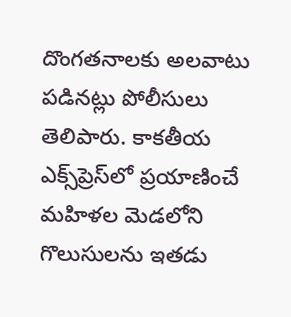దొంగతనాలకు అలవాటు పడినట్లు పోలీసులు తెలిపారు. కాకతీయ ఎక్స్‌ప్రెస్‌లో ప్రయాణించే మహిళల మెడలోని గొలుసులను ఇతడు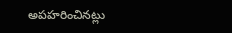అపహరించినట్లు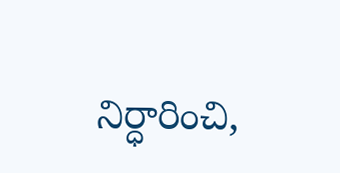నిర్ధారించి,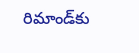రిమాండ్‌కు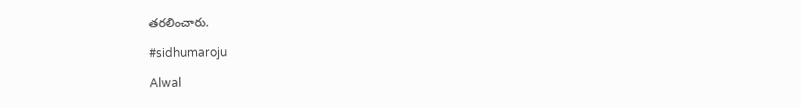తరలించారు.

#sidhumaroju

Alwal